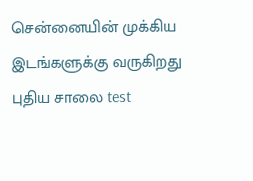சென்னையின் முக்கிய இடங்களுக்கு வருகிறது புதிய சாலை test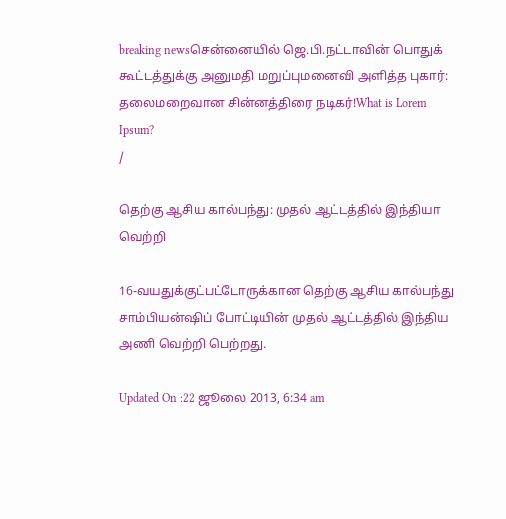breaking newsசென்னையில் ஜெ.பி.நட்டாவின் பொதுக் கூட்டத்துக்கு அனுமதி மறுப்புமனைவி அளித்த புகார்: தலைமறைவான சின்னத்திரை நடிகர்!What is Lorem Ipsum?
/

தெற்கு ஆசிய கால்பந்து: முதல் ஆட்டத்தில் இந்தியா வெற்றி

16-வயதுக்குட்பட்டோருக்கான தெற்கு ஆசிய கால்பந்து சாம்பியன்ஷிப் போட்டியின் முதல் ஆட்டத்தில் இந்திய அணி வெற்றி பெற்றது.

Updated On :22 ஜூலை 2013, 6:34 am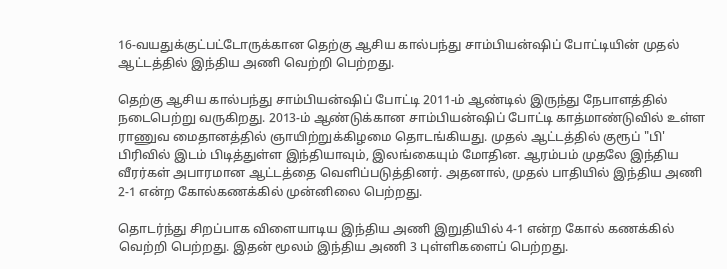16-வயதுக்குட்பட்டோருக்கான தெற்கு ஆசிய கால்பந்து சாம்பியன்ஷிப் போட்டியின் முதல் ஆட்டத்தில் இந்திய அணி வெற்றி பெற்றது.

தெற்கு ஆசிய கால்பந்து சாம்பியன்ஷிப் போட்டி 2011-ம் ஆண்டில் இருந்து நேபாளத்தில் நடைபெற்று வருகிறது. 2013-ம் ஆண்டுக்கான சாம்பியன்ஷிப் போட்டி காத்மாண்டுவில் உள்ள ராணுவ மைதானத்தில் ஞாயிற்றுக்கிழமை தொடங்கியது. முதல் ஆட்டத்தில் குரூப் "பி' பிரிவில் இடம் பிடித்துள்ள இந்தியாவும், இலங்கையும் மோதின. ஆரம்பம் முதலே இந்திய வீரர்கள் அபாரமான ஆட்டத்தை வெளிப்படுத்தினர். அதனால், முதல் பாதியில் இந்திய அணி 2-1 என்ற கோல்கணக்கில் முன்னிலை பெற்றது.

தொடர்ந்து சிறப்பாக விளையாடிய இந்திய அணி இறுதியில் 4-1 என்ற கோல் கணக்கில் வெற்றி பெற்றது. இதன் மூலம் இந்திய அணி 3 புள்ளிகளைப் பெற்றது.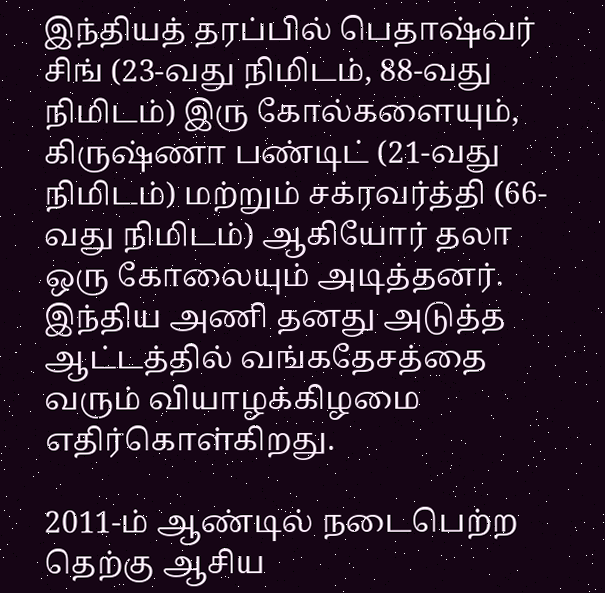இந்தியத் தரப்பில் பெதாஷ்வர் சிங் (23-வது நிமிடம், 88-வது நிமிடம்) இரு கோல்களையும், கிருஷ்ணா பண்டிட் (21-வது நிமிடம்) மற்றும் சக்ரவர்த்தி (66-வது நிமிடம்) ஆகியோர் தலா ஒரு கோலையும் அடித்தனர். இந்திய அணி தனது அடுத்த ஆட்டத்தில் வங்கதேசத்தை வரும் வியாழக்கிழமை எதிர்கொள்கிறது.

2011-ம் ஆண்டில் நடைபெற்ற தெற்கு ஆசிய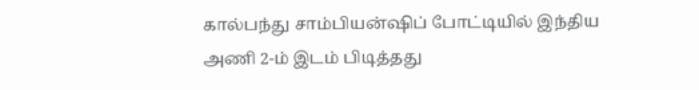கால்பந்து சாம்பியன்ஷிப் போட்டியில் இந்திய அணி 2-ம் இடம் பிடித்தது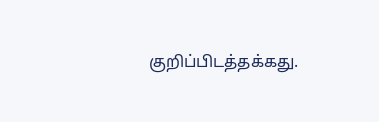குறிப்பிடத்தக்கது.